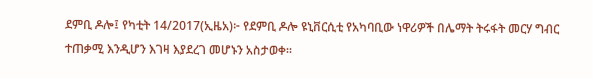ደምቢ ዶሎ፤ የካቲት 14/2017(ኢዜአ)፦ የደምቢ ዶሎ ዩኒቨርሲቲ የአካባቢው ነዋሪዎች በሌማት ትሩፋት መርሃ ግብር ተጠቃሚ እንዲሆን እገዛ እያደረገ መሆኑን አስታወቀ፡፡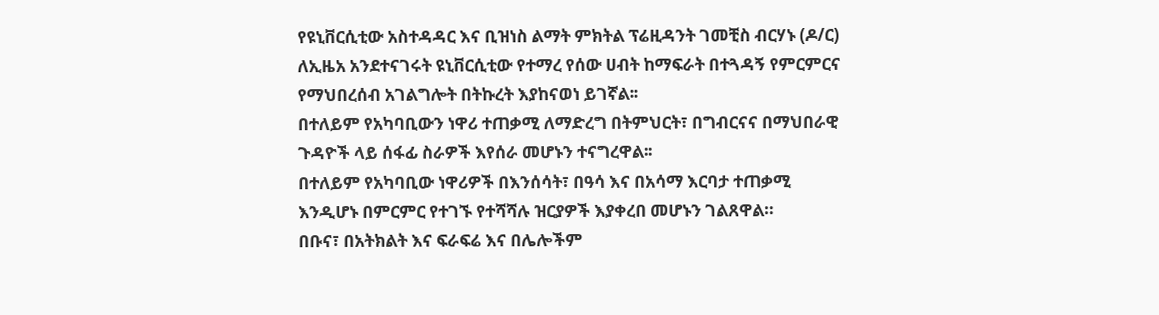የዩኒቨርሲቲው አስተዳዳር እና ቢዝነስ ልማት ምክትል ፕሬዚዳንት ገመቺስ ብርሃኑ (ዶ/ር) ለኢዜአ አንደተናገሩት ዩኒቨርሲቲው የተማረ የሰው ሀብት ከማፍራት በተጓዳኝ የምርምርና የማህበረሰብ አገልግሎት በትኩረት እያከናወነ ይገኛል፡፡
በተለይም የአካባቢውን ነዋሪ ተጠቃሚ ለማድረግ በትምህርት፣ በግብርናና በማህበራዊ ጉዳዮች ላይ ሰፋፊ ስራዎች እየሰራ መሆኑን ተናግረዋል፡፡
በተለይም የአካባቢው ነዋሪዎች በእንሰሳት፣ በዓሳ እና በአሳማ እርባታ ተጠቃሚ እንዲሆኑ በምርምር የተገኙ የተሻሻሉ ዝርያዎች እያቀረበ መሆኑን ገልጸዋል።
በቡና፣ በአትክልት እና ፍራፍሬ እና በሌሎችም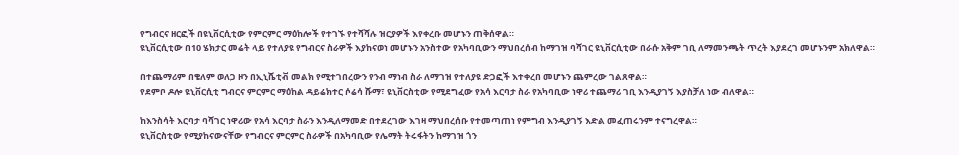የግብርና ዘርፎች በዩኒቨርሲቲው የምርምር ማዕከሎች የተገኙ የተሻሻሉ ዝርያዎች እየቀረቡ መሆኑን ጠቅሰዋል።
ዩኒቨርሲቲው በ10 ሄክታር መሬት ላይ የተለያዩ የግብርና ስራዎች እያከናወነ መሆኑን አንስተው የአካባቢውን ማህበረሰብ ከማገዝ ባሻገር ዩኒቨርሲቲው በራሱ አቅም ገቢ ለማመንጫት ጥረት እያደረገ መሆኑንም አክለዋል።

በተጨማሪም በቄለም ወለጋ ዞን በኢኒሼቲቭ መልክ የሚተገበረውን የንብ ማነብ ስራ ለማገዝ የተለያዩ ድጋፎች እተቀረበ መሆኑን ጨምረው ገልጸዋል።
የደምቦ ዶሎ ዩኒቨርሲቲ ግብርና ምርምር ማዕከል ዳይሬክተር ሶሬሳ ሹማ፣ ዩኒቨርስቲው የሚደግፈው የአሳ እርባታ ስራ የአካባቢው ነዋሪ ተጨማሪ ገቢ እንዲያገኝ እያስቻለ ነው ብለዋል።

ከእንስሳት እርባታ ባሻገር ነዋሪው የአሳ እርባታ ስራን እንዲለማመድ በተደረገው እገዛ ማህበረሰቡ የተመጣጠነ የምግብ እንዲያገኝ እድል መፈጠሩንም ተናግረዋል።
ዩኒቨርስቲው የሚያከናውናቸው የግብርና ምርምር ስራዎች በአካባቢው የሌማት ትሩፋትን ከማገዝ ጎን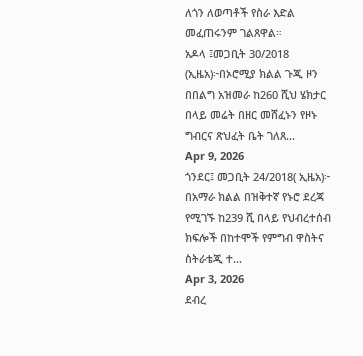ለጎን ለወጣቶች የስራ እድል መፈጠሩንም ገልጸዋል።
አዶላ ፤መጋቢት 30/2018 (ኢዜአ)፦በኦሮሚያ ክልል ጉጂ ዞን በበልግ አዝመራ ከ260 ሺህ ሄክታር በላይ መሬት በዘር መሸፈኑን የዞኑ ግብርና ጽህፈት ቤት ገለጸ...
Apr 9, 2026
ጎንደር፤ መጋቢት 24/2018( ኢዜአ)፦ በአማራ ክልል በዝቅተኛ የኑሮ ደረጃ የሚገኙ ከ239 ሺ በላይ የህብረተሰብ ክፍሎች በከተሞች የምግብ ዋስትና ስትራቴጂ ተ...
Apr 3, 2026
ደብረ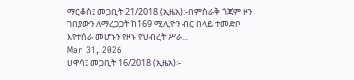ማርቆስ፤ መጋቢት 21/2018 (ኢዜአ):-በምስራቅ ጎጃም ዞን ገበያውን ለማረጋጋት ከ169 ሚሊዮን ብር በላይ ተመድቦ እየተሰራ መሆኑን የዞኑ የህብረት ሥራ...
Mar 31, 2026
ሀዋሳ፤ መጋቢት 16/2018 (ኢዜአ)፡-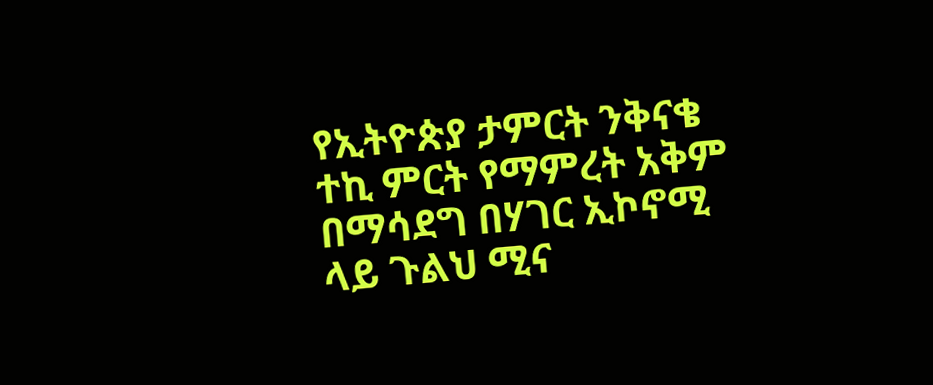የኢትዮጵያ ታምርት ንቅናቄ ተኪ ምርት የማምረት አቅም በማሳደግ በሃገር ኢኮኖሚ ላይ ጉልህ ሚና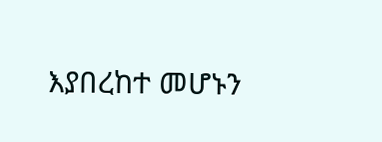እያበረከተ መሆኑን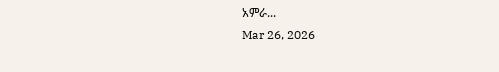አምራ...
Mar 26, 2026